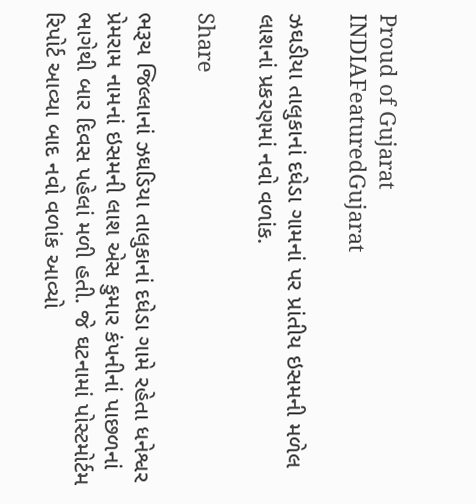Proud of Gujarat
INDIAFeaturedGujarat

ઝઘડીયા તાલુકાનાં દધેડા ગામનાં પર પ્રાંતીય ઇસમની મળેલ લાશનાં પ્રકરણમાં નવો વળાંક.

Share

ભરૂચ જિલ્લાનાં ઝઘડિયા તાલુકાનાં દધેડા ગામે રહેતા ધનેશ્વર પ્રેમરામ નામનાં ઇસમની લાશ એસ કુમાર કંપનીનાં પાછળનાં ભાગેથી બાર દિવસ પહેલાં મળી હતી. જે ઘટનામાં પોસ્ટમોર્ટમ રિપોર્ટ આવ્યા બાદ નવો વળાંક આવ્યો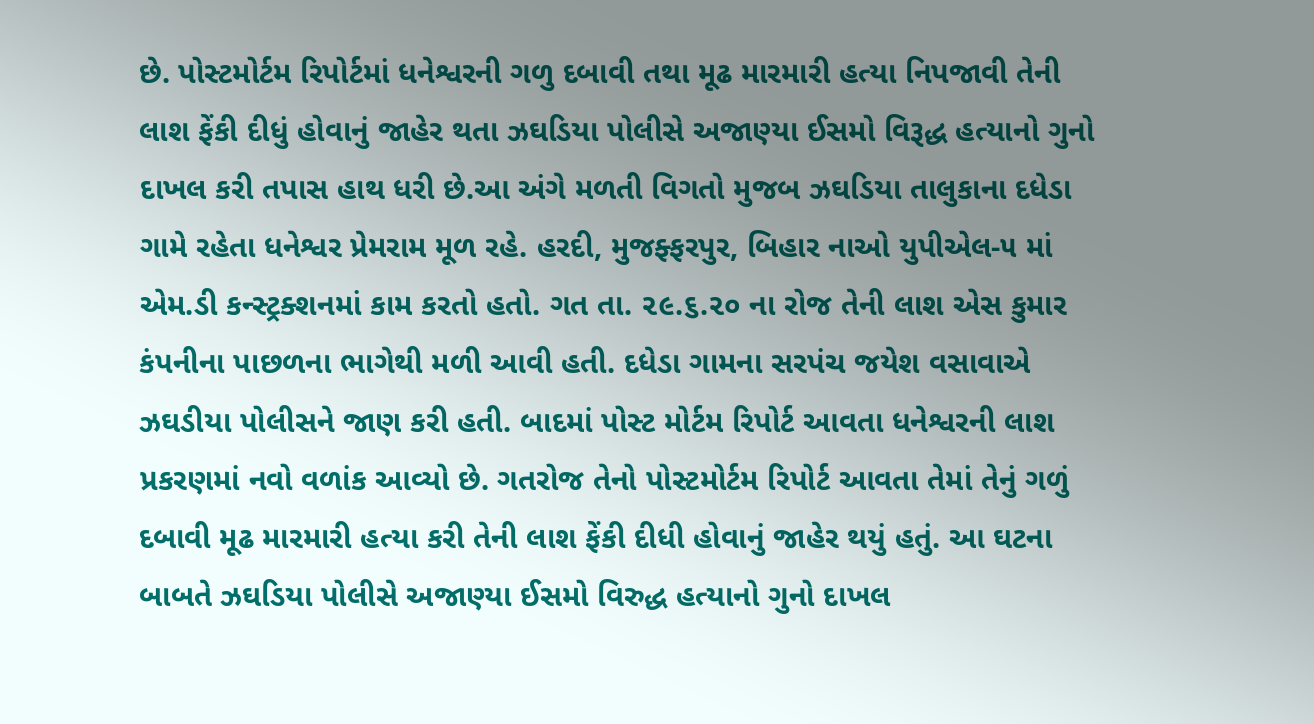છે. પોસ્ટમોર્ટમ રિપોર્ટમાં ધનેશ્વરની ગળુ દબાવી તથા મૂઢ મારમારી હત્યા નિપજાવી તેની લાશ ફેંકી દીધું હોવાનું જાહેર થતા ઝઘડિયા પોલીસે અજાણ્યા ઈસમો વિરૂદ્ધ હત્યાનો ગુનો દાખલ કરી તપાસ હાથ ધરી છે.આ અંગે મળતી વિગતો મુજબ ઝઘડિયા તાલુકાના દધેડા ગામે રહેતા ધનેશ્વર પ્રેમરામ મૂળ રહે. હરદી, મુજફ્ફરપુર, બિહાર નાઓ યુપીએલ-૫ માં એમ.ડી કન્સ્ટ્રક્શનમાં કામ કરતો હતો. ગત તા. ૨૯.૬.૨૦ ના રોજ તેની લાશ એસ કુમાર કંપનીના પાછળના ભાગેથી મળી આવી હતી. દધેડા ગામના સરપંચ જયેશ વસાવાએ ઝઘડીયા પોલીસને જાણ કરી હતી. બાદમાં પોસ્ટ મોર્ટમ રિપોર્ટ આવતા ધનેશ્વરની લાશ પ્રકરણમાં નવો વળાંક આવ્યો છે. ગતરોજ તેનો પોસ્ટમોર્ટમ રિપોર્ટ આવતા તેમાં તેનું ગળું દબાવી મૂઢ મારમારી હત્યા કરી તેની લાશ ફેંકી દીધી હોવાનું જાહેર થયું હતું. આ ઘટના બાબતે ઝઘડિયા પોલીસે અજાણ્યા ઈસમો વિરુદ્ધ હત્યાનો ગુનો દાખલ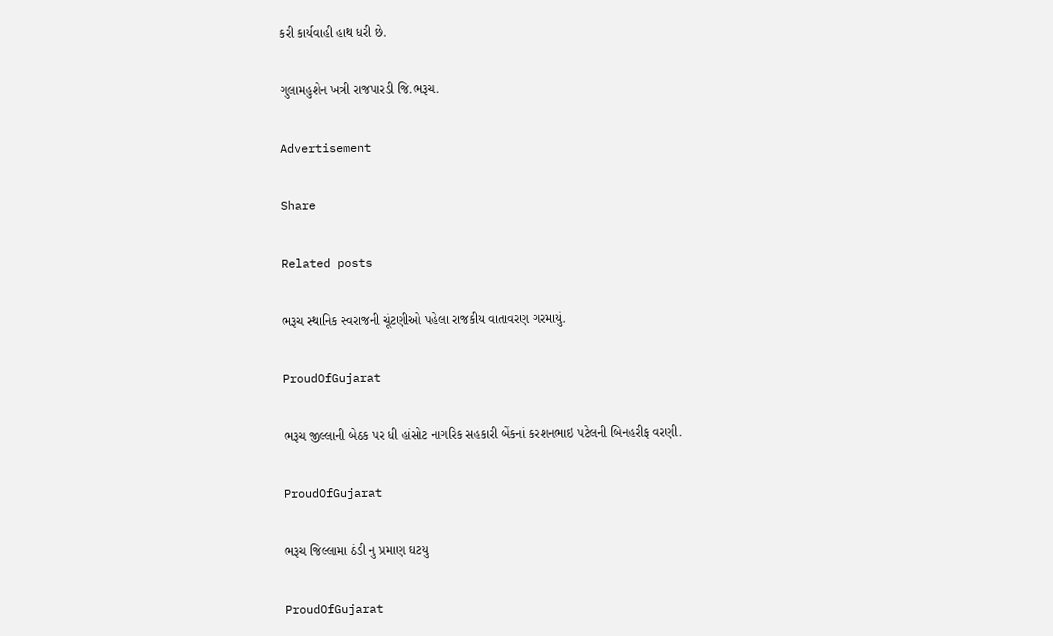કરી કાર્યવાહી હાથ ધરી છે.

ગુલામહુશેન ખત્રી રાજપારડી જિ.ભરૂચ.

Advertisement

Share

Related posts

ભરૂચ સ્થાનિક સ્વરાજની ચૂંટણીઓ પહેલા રાજકીય વાતાવરણ ગરમાયું.

ProudOfGujarat

ભરૂચ જીલ્લાની બેઠક પર ધી હાંસોટ નાગરિક સહકારી બેંકનાં કરશનભાઇ પટેલની બિનહરીફ વરણી.

ProudOfGujarat

ભરૂચ જિલ્લામા ઠંડી નુ પ્રમાણ ઘટયુ

ProudOfGujarat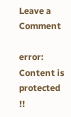Leave a Comment

error: Content is protected !!